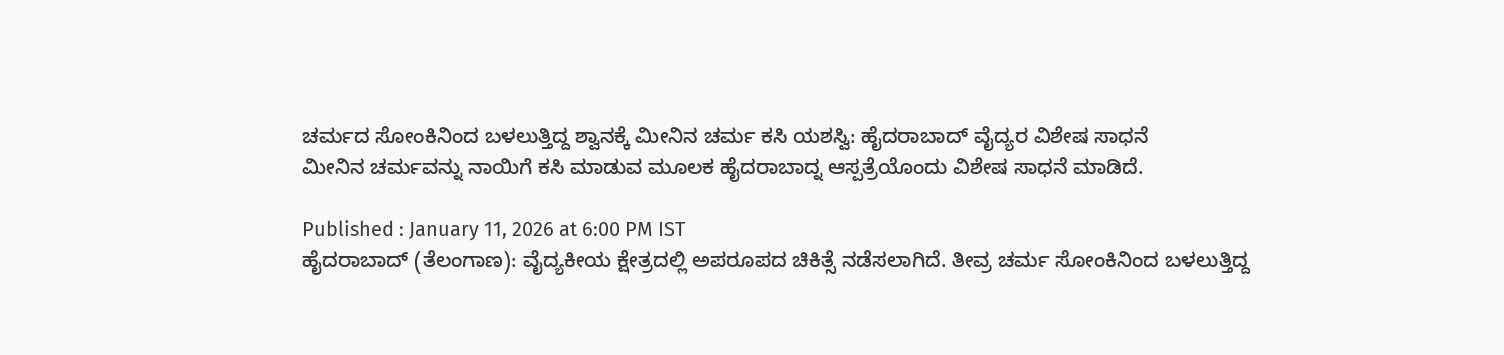ಚರ್ಮದ ಸೋಂಕಿನಿಂದ ಬಳಲುತ್ತಿದ್ದ ಶ್ವಾನಕ್ಕೆ ಮೀನಿನ ಚರ್ಮ ಕಸಿ ಯಶಸ್ವಿ: ಹೈದರಾಬಾದ್ ವೈದ್ಯರ ವಿಶೇಷ ಸಾಧನೆ
ಮೀನಿನ ಚರ್ಮವನ್ನು ನಾಯಿಗೆ ಕಸಿ ಮಾಡುವ ಮೂಲಕ ಹೈದರಾಬಾದ್ನ ಆಸ್ಪತ್ರೆಯೊಂದು ವಿಶೇಷ ಸಾಧನೆ ಮಾಡಿದೆ.

Published : January 11, 2026 at 6:00 PM IST
ಹೈದರಾಬಾದ್ (ತೆಲಂಗಾಣ): ವೈದ್ಯಕೀಯ ಕ್ಷೇತ್ರದಲ್ಲಿ ಅಪರೂಪದ ಚಿಕಿತ್ಸೆ ನಡೆಸಲಾಗಿದೆ. ತೀವ್ರ ಚರ್ಮ ಸೋಂಕಿನಿಂದ ಬಳಲುತ್ತಿದ್ದ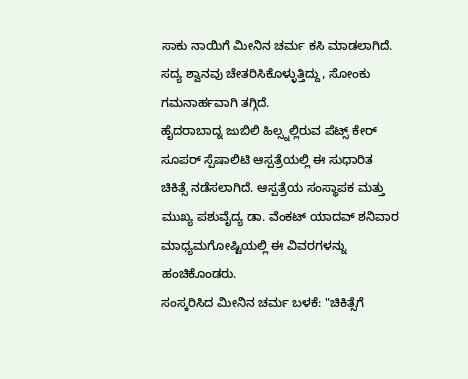ಸಾಕು ನಾಯಿಗೆ ಮೀನಿನ ಚರ್ಮ ಕಸಿ ಮಾಡಲಾಗಿದೆ. ಸದ್ಯ ಶ್ವಾನವು ಚೇತರಿಸಿಕೊಳ್ಳುತ್ತಿದ್ದು, ಸೋಂಕು ಗಮನಾರ್ಹವಾಗಿ ತಗ್ಗಿದೆ.
ಹೈದರಾಬಾದ್ನ ಜುಬಿಲಿ ಹಿಲ್ಸ್ನಲ್ಲಿರುವ ಪೆಟ್ಸ್ ಕೇರ್ ಸೂಪರ್ ಸ್ಪೆಷಾಲಿಟಿ ಆಸ್ಪತ್ರೆಯಲ್ಲಿ ಈ ಸುಧಾರಿತ ಚಿಕಿತ್ಸೆ ನಡೆಸಲಾಗಿದೆ. ಆಸ್ಪತ್ರೆಯ ಸಂಸ್ಥಾಪಕ ಮತ್ತು ಮುಖ್ಯ ಪಶುವೈದ್ಯ ಡಾ. ವೆಂಕಟ್ ಯಾದವ್ ಶನಿವಾರ ಮಾಧ್ಯಮಗೋಷ್ಟಿಯಲ್ಲಿ ಈ ವಿವರಗಳನ್ನು ಹಂಚಿಕೊಂಡರು.
ಸಂಸ್ಕರಿಸಿದ ಮೀನಿನ ಚರ್ಮ ಬಳಕೆ: "ಚಿಕಿತ್ಸೆಗೆ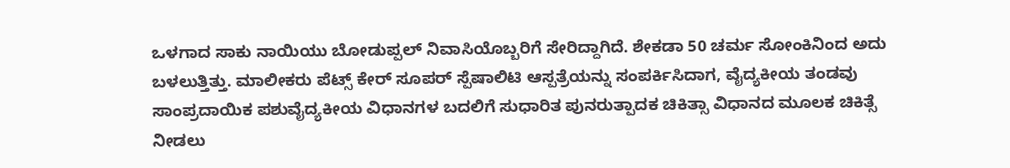ಒಳಗಾದ ಸಾಕು ನಾಯಿಯು ಬೋಡುಪ್ಪಲ್ ನಿವಾಸಿಯೊಬ್ಬರಿಗೆ ಸೇರಿದ್ದಾಗಿದೆ. ಶೇಕಡಾ 50 ಚರ್ಮ ಸೋಂಕಿನಿಂದ ಅದು ಬಳಲುತ್ತಿತ್ತು. ಮಾಲೀಕರು ಪೆಟ್ಸ್ ಕೇರ್ ಸೂಪರ್ ಸ್ಪೆಷಾಲಿಟಿ ಆಸ್ಪತ್ರೆಯನ್ನು ಸಂಪರ್ಕಿಸಿದಾಗ, ವೈದ್ಯಕೀಯ ತಂಡವು ಸಾಂಪ್ರದಾಯಿಕ ಪಶುವೈದ್ಯಕೀಯ ವಿಧಾನಗಳ ಬದಲಿಗೆ ಸುಧಾರಿತ ಪುನರುತ್ಪಾದಕ ಚಿಕಿತ್ಸಾ ವಿಧಾನದ ಮೂಲಕ ಚಿಕಿತ್ಸೆ ನೀಡಲು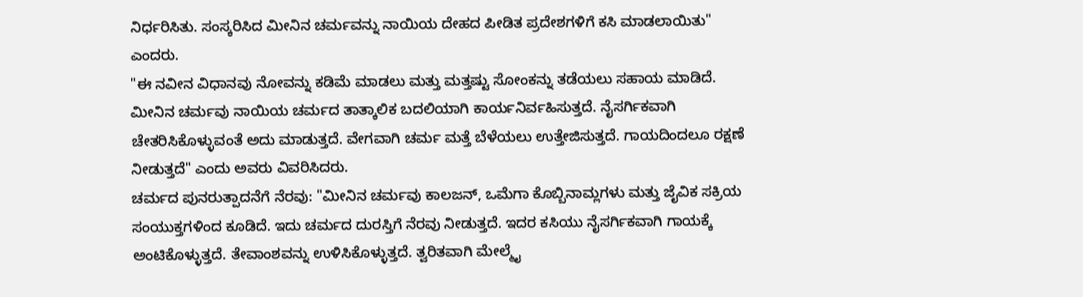ನಿರ್ಧರಿಸಿತು. ಸಂಸ್ಕರಿಸಿದ ಮೀನಿನ ಚರ್ಮವನ್ನು ನಾಯಿಯ ದೇಹದ ಪೀಡಿತ ಪ್ರದೇಶಗಳಿಗೆ ಕಸಿ ಮಾಡಲಾಯಿತು" ಎಂದರು.
"ಈ ನವೀನ ವಿಧಾನವು ನೋವನ್ನು ಕಡಿಮೆ ಮಾಡಲು ಮತ್ತು ಮತ್ತಷ್ಟು ಸೋಂಕನ್ನು ತಡೆಯಲು ಸಹಾಯ ಮಾಡಿದೆ. ಮೀನಿನ ಚರ್ಮವು ನಾಯಿಯ ಚರ್ಮದ ತಾತ್ಕಾಲಿಕ ಬದಲಿಯಾಗಿ ಕಾರ್ಯನಿರ್ವಹಿಸುತ್ತದೆ. ನೈಸರ್ಗಿಕವಾಗಿ ಚೇತರಿಸಿಕೊಳ್ಳುವಂತೆ ಅದು ಮಾಡುತ್ತದೆ. ವೇಗವಾಗಿ ಚರ್ಮ ಮತ್ತೆ ಬೆಳೆಯಲು ಉತ್ತೇಜಿಸುತ್ತದೆ. ಗಾಯದಿಂದಲೂ ರಕ್ಷಣೆ ನೀಡುತ್ತದೆ" ಎಂದು ಅವರು ವಿವರಿಸಿದರು.
ಚರ್ಮದ ಪುನರುತ್ಪಾದನೆಗೆ ನೆರವು: "ಮೀನಿನ ಚರ್ಮವು ಕಾಲಜನ್, ಒಮೆಗಾ ಕೊಬ್ಬಿನಾಮ್ಲಗಳು ಮತ್ತು ಜೈವಿಕ ಸಕ್ರಿಯ ಸಂಯುಕ್ತಗಳಿಂದ ಕೂಡಿದೆ. ಇದು ಚರ್ಮದ ದುರಸ್ತಿಗೆ ನೆರವು ನೀಡುತ್ತದೆ. ಇದರ ಕಸಿಯು ನೈಸರ್ಗಿಕವಾಗಿ ಗಾಯಕ್ಕೆ ಅಂಟಿಕೊಳ್ಳುತ್ತದೆ. ತೇವಾಂಶವನ್ನು ಉಳಿಸಿಕೊಳ್ಳುತ್ತದೆ. ತ್ವರಿತವಾಗಿ ಮೇಲ್ಮೈ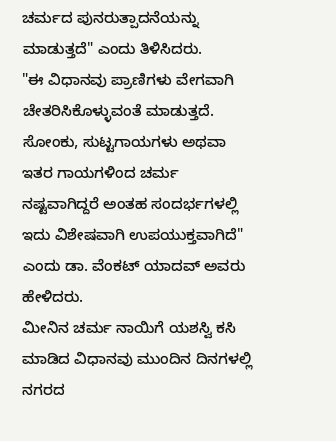ಚರ್ಮದ ಪುನರುತ್ಪಾದನೆಯನ್ನು ಮಾಡುತ್ತದೆ" ಎಂದು ತಿಳಿಸಿದರು.
"ಈ ವಿಧಾನವು ಪ್ರಾಣಿಗಳು ವೇಗವಾಗಿ ಚೇತರಿಸಿಕೊಳ್ಳುವಂತೆ ಮಾಡುತ್ತದೆ. ಸೋಂಕು, ಸುಟ್ಟಗಾಯಗಳು ಅಥವಾ ಇತರ ಗಾಯಗಳಿಂದ ಚರ್ಮ ನಷ್ಟವಾಗಿದ್ದರೆ ಅಂತಹ ಸಂದರ್ಭಗಳಲ್ಲಿ ಇದು ವಿಶೇಷವಾಗಿ ಉಪಯುಕ್ತವಾಗಿದೆ" ಎಂದು ಡಾ. ವೆಂಕಟ್ ಯಾದವ್ ಅವರು ಹೇಳಿದರು.
ಮೀನಿನ ಚರ್ಮ ನಾಯಿಗೆ ಯಶಸ್ವಿ ಕಸಿ ಮಾಡಿದ ವಿಧಾನವು ಮುಂದಿನ ದಿನಗಳಲ್ಲಿ ನಗರದ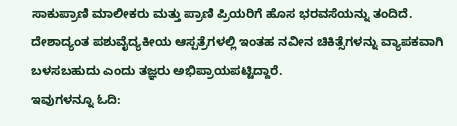ಸಾಕುಪ್ರಾಣಿ ಮಾಲೀಕರು ಮತ್ತು ಪ್ರಾಣಿ ಪ್ರಿಯರಿಗೆ ಹೊಸ ಭರವಸೆಯನ್ನು ತಂದಿದೆ. ದೇಶಾದ್ಯಂತ ಪಶುವೈದ್ಯಕೀಯ ಆಸ್ಪತ್ರೆಗಳಲ್ಲಿ ಇಂತಹ ನವೀನ ಚಿಕಿತ್ಸೆಗಳನ್ನು ವ್ಯಾಪಕವಾಗಿ ಬಳಸಬಹುದು ಎಂದು ತಜ್ಞರು ಅಭಿಪ್ರಾಯಪಟ್ಟಿದ್ದಾರೆ.
ಇವುಗಳನ್ನೂ ಓದಿ: